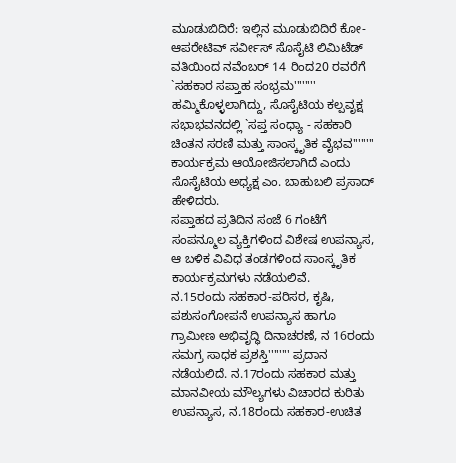ಮೂಡುಬಿದಿರೆ: ಇಲ್ಲಿನ ಮೂಡುಬಿದಿರೆ ಕೋ-ಆಪರೇಟಿವ್ ಸರ್ವೀಸ್ ಸೊಸೈಟಿ ಲಿಮಿಟೆಡ್ ವತಿಯಿಂದ ನವೆಂಬರ್ 14 ರಿಂದ20 ರವರೆಗೆ `ಸಹಕಾರ ಸಪ್ತಾಹ ಸಂಭ್ರಮ'''''''' ಹಮ್ಮಿಕೊಳ್ಳಲಾಗಿದ್ದು, ಸೊಸೈಟಿಯ ಕಲ್ಪವೃಕ್ಷ ಸಭಾಭವನದಲ್ಲಿ `ಸಪ್ತ ಸಂಧ್ಯಾ - ಸಹಕಾರಿ ಚಿಂತನ ಸರಣಿ ಮತ್ತು ಸಾಂಸ್ಕೃತಿಕ ವೈಭವ'''''''' ಕಾರ್ಯಕ್ರಮ ಆಯೋಜಿಸಲಾಗಿದೆ ಎಂದು ಸೊಸೈಟಿಯ ಅಧ್ಯಕ್ಷ ಎಂ. ಬಾಹುಬಲಿ ಪ್ರಸಾದ್ ಹೇಳಿದರು.
ಸಪ್ತಾಹದ ಪ್ರತಿದಿನ ಸಂಜೆ 6 ಗಂಟೆಗೆ ಸಂಪನ್ಮೂಲ ವ್ಯಕ್ತಿಗಳಿಂದ ವಿಶೇಷ ಉಪನ್ಯಾಸ, ಆ ಬಳಿಕ ವಿವಿಧ ತಂಡಗಳಿಂದ ಸಾಂಸ್ಕೃತಿಕ ಕಾರ್ಯಕ್ರಮಗಳು ನಡೆಯಲಿವೆ.
ನ.15ರಂದು ಸಹಕಾರ-ಪರಿಸರ, ಕೃಷಿ, ಪಶುಸಂಗೋಪನೆ ಉಪನ್ಯಾಸ ಹಾಗೂ ಗ್ರಾಮೀಣ ಅಭಿವೃದ್ಧಿ ದಿನಾಚರಣೆ, ನ 16ರಂದು ಸಮಗ್ರ ಸಾಧಕ ಪ್ರಶಸ್ತಿ'''''''' ಪ್ರದಾನ ನಡೆಯಲಿದೆ. ನ.17ರಂದು ಸಹಕಾರ ಮತ್ತು ಮಾನವೀಯ ಮೌಲ್ಯಗಳು ವಿಚಾರದ ಕುರಿತು ಉಪನ್ಯಾಸ, ನ.18ರಂದು ಸಹಕಾರ-ಉಚಿತ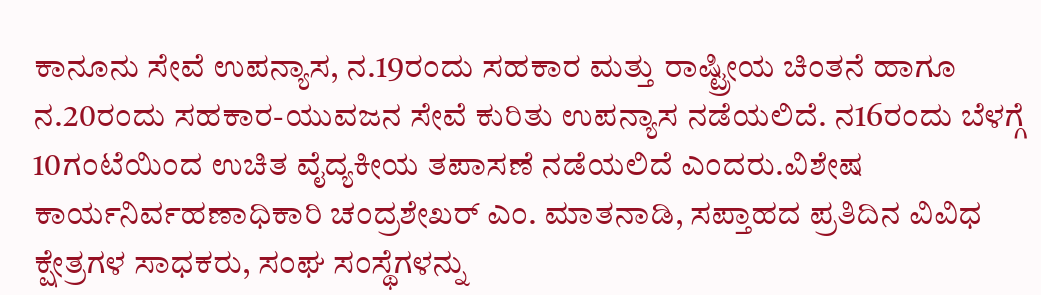ಕಾನೂನು ಸೇವೆ ಉಪನ್ಯಾಸ, ನ.19ರಂದು ಸಹಕಾರ ಮತ್ತು ರಾಷ್ಟ್ರೀಯ ಚಿಂತನೆ ಹಾಗೂ ನ.20ರಂದು ಸಹಕಾರ-ಯುವಜನ ಸೇವೆ ಕುರಿತು ಉಪನ್ಯಾಸ ನಡೆಯಲಿದೆ. ನ16ರಂದು ಬೆಳಗ್ಗೆ 10ಗಂಟೆಯಿಂದ ಉಚಿತ ವೈದ್ಯಕೀಯ ತಪಾಸಣೆ ನಡೆಯಲಿದೆ ಎಂದರು.ವಿಶೇಷ ಕಾರ್ಯನಿರ್ವಹಣಾಧಿಕಾರಿ ಚಂದ್ರಶೇಖರ್ ಎಂ. ಮಾತನಾಡಿ, ಸಪ್ತಾಹದ ಪ್ರತಿದಿನ ವಿವಿಧ ಕ್ಷೇತ್ರಗಳ ಸಾಧಕರು, ಸಂಘ ಸಂಸ್ಥೆಗಳನ್ನು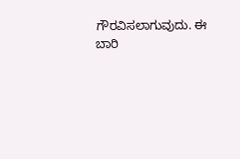ಗೌರವಿಸಲಾಗುವುದು. ಈ ಬಾರಿ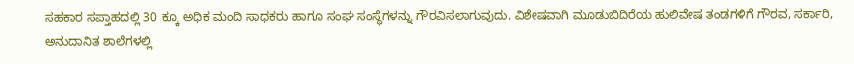ಸಹಕಾರ ಸಪ್ತಾಹದಲ್ಲಿ 30 ಕ್ಕೂ ಅಧಿಕ ಮಂದಿ ಸಾಧಕರು ಹಾಗೂ ಸಂಘ ಸಂಸ್ಥೆಗಳನ್ನು ಗೌರವಿಸಲಾಗುವುದು. ವಿಶೇಷವಾಗಿ ಮೂಡುಬಿದಿರೆಯ ಹುಲಿವೇಷ ತಂಡಗಳಿಗೆ ಗೌರವ, ಸರ್ಕಾರಿ, ಅನುದಾನಿತ ಶಾಲೆಗಳಲ್ಲಿ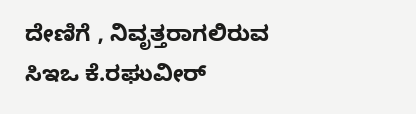ದೇಣಿಗೆ , ನಿವೃತ್ತರಾಗಲಿರುವ ಸಿಇಒ ಕೆ.ರಘುವೀರ್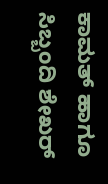ಕಾಮತ್ ಹಾಗೂ ಸಿಬ್ಬಂದಿ ಶೇಖರ್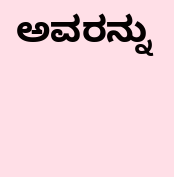ಅವರನ್ನು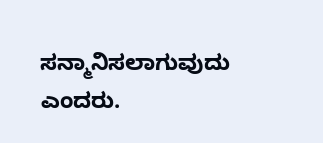ಸನ್ಮಾನಿಸಲಾಗುವುದು ಎಂದರು.